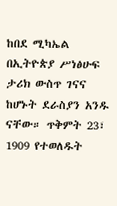ከበደ ሚካኤል በኢትዮጵያ ሥነፅሁፍ ታሪክ ውስጥ ገናና ከሆኑት ደራስያን አንዱ ናቸው። ጥቅምት 23፣ 1909 የተወለዱት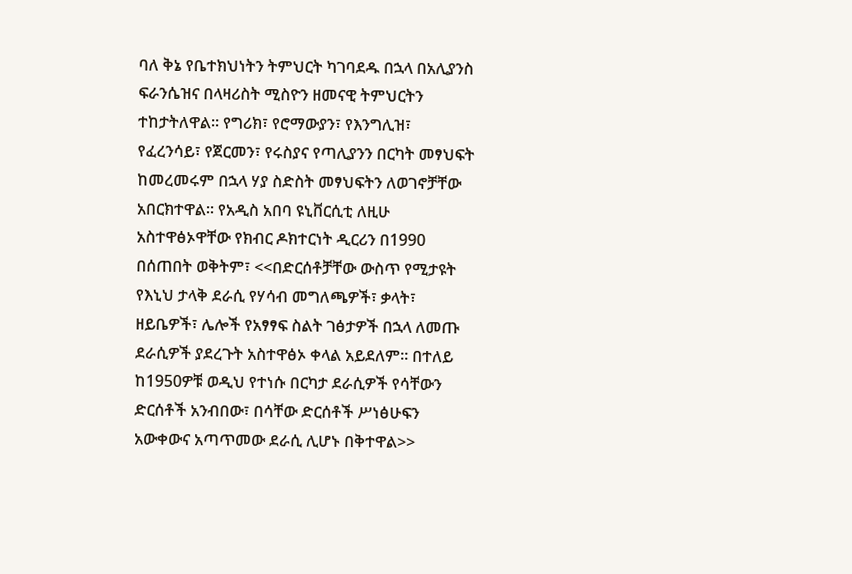ባለ ቅኔ የቤተክህነትን ትምህርት ካገባደዱ በኋላ በአሊያንስ ፍራንሴዝና በላዛሪስት ሚስዮን ዘመናዊ ትምህርትን ተከታትለዋል። የግሪክ፣ የሮማውያን፣ የእንግሊዝ፣ የፈረንሳይ፣ የጀርመን፣ የሩስያና የጣሊያንን በርካት መፃህፍት ከመረመሩም በኋላ ሃያ ስድስት መፃህፍትን ለወገኖቻቸው አበርክተዋል። የአዲስ አበባ ዩኒቨርሲቲ ለዚሁ አስተዋፅኦዋቸው የክብር ዶክተርነት ዲርሪን በ1990 በሰጠበት ወቅትም፣ <<በድርሰቶቻቸው ውስጥ የሚታዩት የእኒህ ታላቅ ደራሲ የሃሳብ መግለጫዎች፣ ቃላት፣ ዘይቤዎች፣ ሌሎች የአፃፃፍ ስልት ገፅታዎች በኋላ ለመጡ ደራሲዎች ያደረጉት አስተዋፅኦ ቀላል አይደለም። በተለይ ከ1950ዎቹ ወዲህ የተነሱ በርካታ ደራሲዎች የሳቸውን ድርሰቶች አንብበው፣ በሳቸው ድርሰቶች ሥነፅሁፍን አውቀውና አጣጥመው ደራሲ ሊሆኑ በቅተዋል>>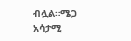ብሏል።ሜጋ አሳታሚ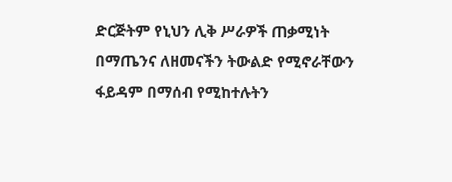ድርጅትም የኒህን ሊቅ ሥራዎች ጠቃሚነት በማጤንና ለዘመናችን ትውልድ የሚኖራቸውን ፋይዳም በማሰብ የሚከተሉትን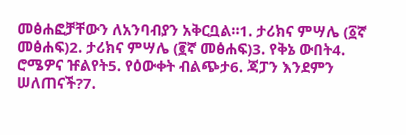መፅሐፎቻቸውን ለአንባብያን አቅርቧል።1᎐ ታሪክና ምሣሌ (፩ኛ መፅሐፍ)2᎐ ታሪክና ምሣሌ (፪ኛ መፅሐፍ)3᎐ የቅኔ ውበት4᎐ ሮሜዎና ዡልየት5᎐ የዕውቀት ብልጭታ6᎐ ጃፓን እንደምን ሠለጠናች?7᎐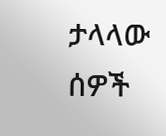ታላላው ሰዎች